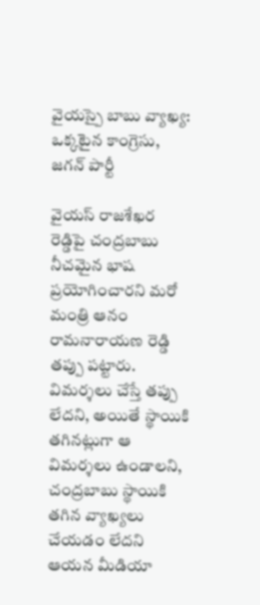వైయస్పై బాబు వ్యాఖ్య: ఒక్కటైన కాంగ్రెసు, జగన్ పార్టీ

వైయస్ రాజశేఖర రెడ్డిపై చంద్రబాబు నీచమైన భాష ప్రయోగించారని మరో మంత్రి ఆనం రామనారాయణ రెడ్డి తప్పు పట్టారు. విమర్శలు చేస్తే తప్పు లేదని, అయితే స్థాయికి తగినట్లుగా ఆ విమర్శలు ఉండాలని, చంద్రబాబు స్థాయికి తగిన వ్యాఖ్యలు చేయడం లేదని ఆయన మీడియా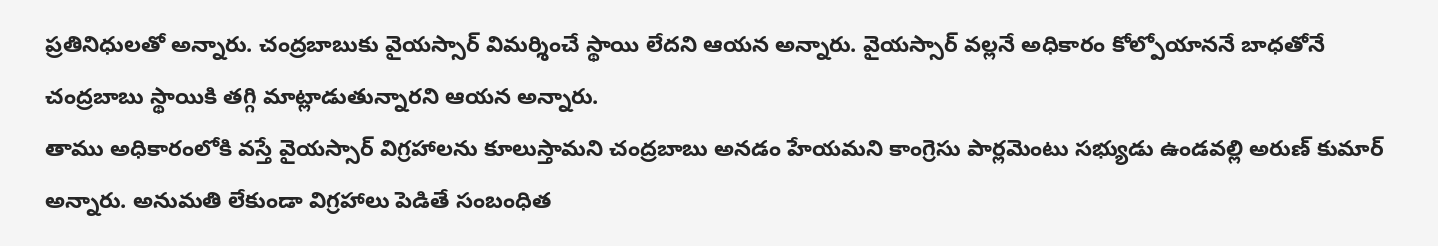ప్రతినిధులతో అన్నారు. చంద్రబాబుకు వైయస్సార్ విమర్శించే స్థాయి లేదని ఆయన అన్నారు. వైయస్సార్ వల్లనే అధికారం కోల్పోయాననే బాధతోనే చంద్రబాబు స్థాయికి తగ్గి మాట్లాడుతున్నారని ఆయన అన్నారు.
తాము అధికారంలోకి వస్తే వైయస్సార్ విగ్రహాలను కూలుస్తామని చంద్రబాబు అనడం హేయమని కాంగ్రెసు పార్లమెంటు సభ్యుడు ఉండవల్లి అరుణ్ కుమార్ అన్నారు. అనుమతి లేకుండా విగ్రహాలు పెడితే సంబంధిత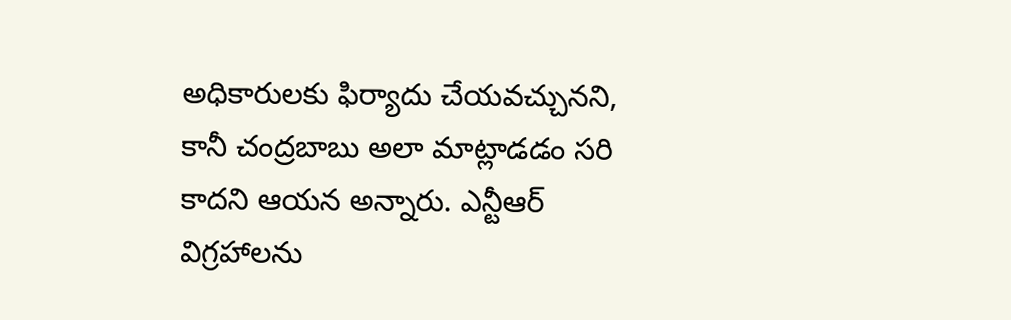అధికారులకు ఫిర్యాదు చేయవచ్చునని, కానీ చంద్రబాబు అలా మాట్లాడడం సరి కాదని ఆయన అన్నారు. ఎన్టీఆర్ విగ్రహాలను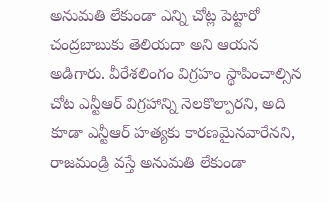అనుమతి లేకుండా ఎన్ని చోట్ల పెట్టారో చంద్రబాబుకు తెలియదా అని ఆయన అడిగారు. వీరేశలింగం విగ్రహం స్థాపించాల్సిన చోట ఎన్టీఆర్ విగ్రహాన్ని నెలకొల్పారని, అది కూడా ఎన్టీఆర్ హత్యకు కారణమైనవారేనని, రాజమండ్రి వస్తే అనుమతి లేకుండా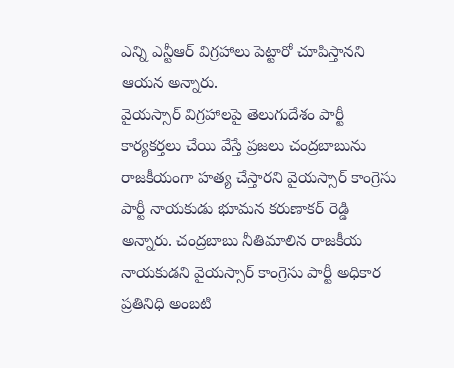ఎన్ని ఎన్టీఆర్ విగ్రహాలు పెట్టారో చూపిస్తానని ఆయన అన్నారు.
వైయస్సార్ విగ్రహాలపై తెలుగుదేశం పార్టీ కార్యకర్తలు చేయి వేస్తే ప్రజలు చంద్రబాబును రాజకీయంగా హత్య చేస్తారని వైయస్సార్ కాంగ్రెసు పార్టీ నాయకుడు భూమన కరుణాకర్ రెడ్డి అన్నారు. చంద్రబాబు నీతిమాలిన రాజకీయ నాయకుడని వైయస్సార్ కాంగ్రెసు పార్టీ అధికార ప్రతినిధి అంబటి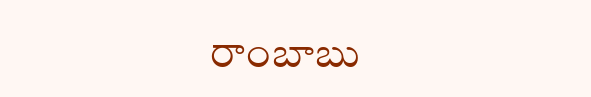రాంబాబు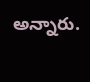అన్నారు.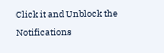Click it and Unblock the Notifications